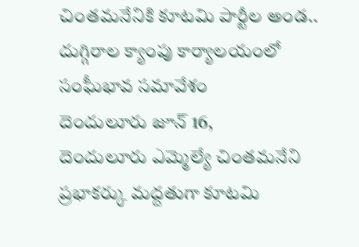చింతమనేనికి కూటమి పార్టీల అండ..
దుగ్గిరాల క్యాంపు కార్యాలయంలో సంఘీభావ సమావేశం
దెందులూరు జూన్ 16,
దెందులూరు ఎమ్మెల్యే చింతమనేని ప్రభాకర్కు మద్దతుగా కూటమి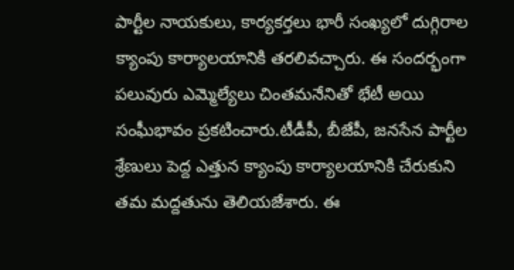పార్టీల నాయకులు, కార్యకర్తలు భారీ సంఖ్యలో దుగ్గిరాల క్యాంపు కార్యాలయానికి తరలివచ్చారు. ఈ సందర్భంగా పలువురు ఎమ్మెల్యేలు చింతమనేనితో భేటీ అయి సంఘీభావం ప్రకటించారు.టీడీపీ, బీజేపీ, జనసేన పార్టీల శ్రేణులు పెద్ద ఎత్తున క్యాంపు కార్యాలయానికి చేరుకుని తమ మద్దతును తెలియజేశారు. ఈ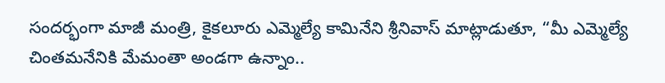సందర్భంగా మాజీ మంత్రి, కైకలూరు ఎమ్మెల్యే కామినేని శ్రీనివాస్ మాట్లాడుతూ, “మీ ఎమ్మెల్యే చింతమనేనికి మేమంతా అండగా ఉన్నాం..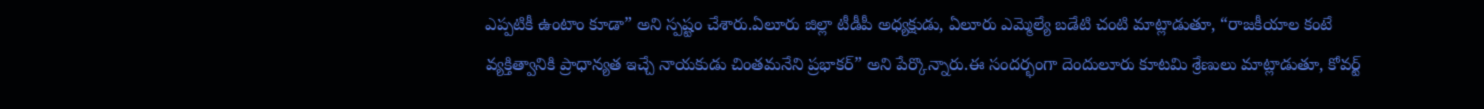ఎప్పటికీ ఉంటాం కూడా” అని స్పష్టం చేశారు.ఏలూరు జిల్లా టీడీపీ అధ్యక్షుడు, ఏలూరు ఎమ్మెల్యే బడేటి చంటి మాట్లాడుతూ, “రాజకీయాల కంటే వ్యక్తిత్వానికి ప్రాధాన్యత ఇచ్చే నాయకుడు చింతమనేని ప్రభాకర్” అని పేర్కొన్నారు.ఈ సందర్భంగా దెందులూరు కూటమి శ్రేణులు మాట్లాడుతూ, కోవర్ట్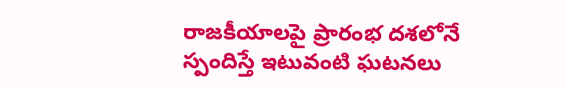రాజకీయాలపై ప్రారంభ దశలోనే స్పందిస్తే ఇటువంటి ఘటనలు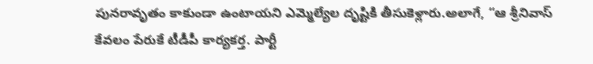పునరావృతం కాకుండా ఉంటాయని ఎమ్మెల్యేల దృష్టికి తీసుకెళ్లారు.అలాగే, “ఆ శ్రీనివాస్ కేవలం పేరుకే టీడీపీ కార్యకర్త. పార్టీ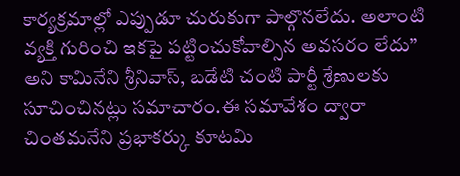కార్యక్రమాల్లో ఎప్పుడూ చురుకుగా పాల్గొనలేదు. అలాంటి వ్యక్తి గురించి ఇకపై పట్టించుకోవాల్సిన అవసరం లేదు” అని కామినేని శ్రీనివాస్, బడేటి చంటి పార్టీ శ్రేణులకు సూచించినట్లు సమాచారం.ఈ సమావేశం ద్వారా చింతమనేని ప్రభాకర్కు కూటమి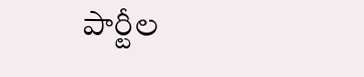పార్టీల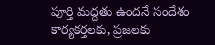పూర్తి మద్దతు ఉందనే సందేశం కార్యకర్తలకు, ప్రజలకు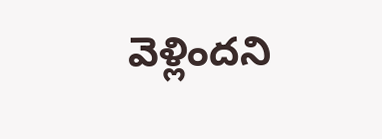వెళ్లిందని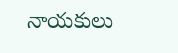నాయకులు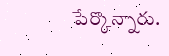పేర్కొన్నారు.